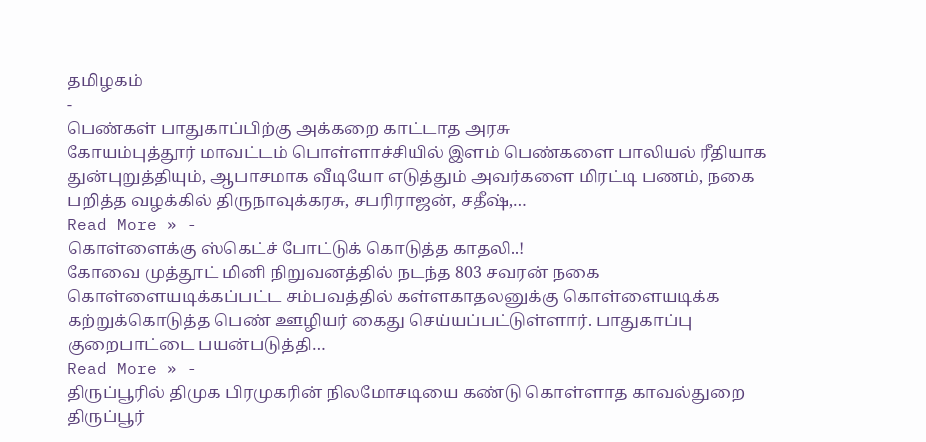தமிழகம்
-
பெண்கள் பாதுகாப்பிற்கு அக்கறை காட்டாத அரசு
கோயம்புத்தூர் மாவட்டம் பொள்ளாச்சியில் இளம் பெண்களை பாலியல் ரீதியாக துன்புறுத்தியும், ஆபாசமாக வீடியோ எடுத்தும் அவர்களை மிரட்டி பணம், நகை பறித்த வழக்கில் திருநாவுக்கரசு, சபரிராஜன், சதீஷ்,…
Read More » -
கொள்ளைக்கு ஸ்கெட்ச் போட்டுக் கொடுத்த காதலி..!
கோவை முத்தூட் மினி நிறுவனத்தில் நடந்த 803 சவரன் நகை கொள்ளையடிக்கப்பட்ட சம்பவத்தில் கள்ளகாதலனுக்கு கொள்ளையடிக்க கற்றுக்கொடுத்த பெண் ஊழியர் கைது செய்யப்பட்டுள்ளார். பாதுகாப்பு குறைபாட்டை பயன்படுத்தி…
Read More » -
திருப்பூரில் திமுக பிரமுகரின் நிலமோசடியை கண்டு கொள்ளாத காவல்துறை
திருப்பூர்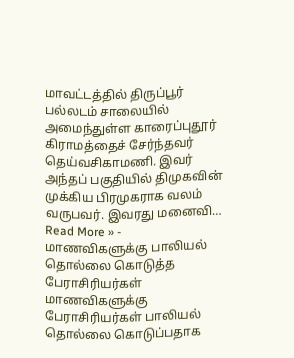மாவட்டத்தில் திருப்பூர் பல்லடம் சாலையில் அமைந்துள்ள காரைப்புதூர் கிராமத்தைச் சேர்ந்தவர் தெய்வசிகாமணி. இவர் அந்தப் பகுதியில் திமுகவின் முக்கிய பிரமுகராக வலம் வருபவர். இவரது மனைவி…
Read More » -
மாணவிகளுக்கு பாலியல் தொல்லை கொடுத்த பேராசிரியர்கள்
மாணவிகளுக்கு பேராசிரியர்கள் பாலியல் தொல்லை கொடுப்பதாக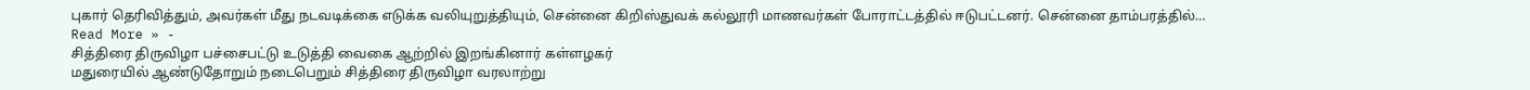புகார் தெரிவித்தும், அவர்கள் மீது நடவடிக்கை எடுக்க வலியுறுத்தியும், சென்னை கிறிஸ்துவக் கல்லூரி மாணவர்கள் போராட்டத்தில் ஈடுபட்டனர். சென்னை தாம்பரத்தில்…
Read More » -
சித்திரை திருவிழா பச்சைபட்டு உடுத்தி வைகை ஆற்றில் இறங்கினார் கள்ளழகர்
மதுரையில் ஆண்டுதோறும் நடைபெறும் சித்திரை திருவிழா வரலாற்று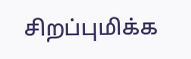சிறப்புமிக்க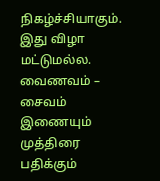நிகழ்ச்சியாகும். இது விழா மட்டுமல்ல. வைணவம் – சைவம் இணையும் முத்திரை பதிக்கும்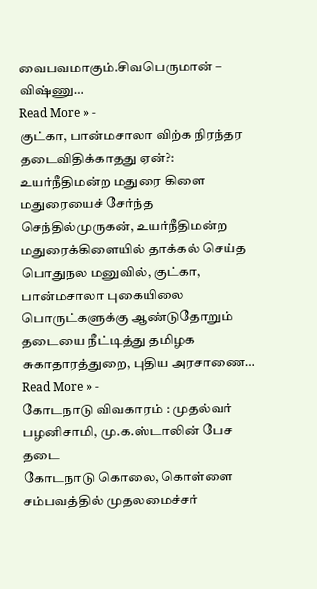வைபவமாகும்.சிவபெருமான் – விஷ்ணு…
Read More » -
குட்கா, பான்மசாலா விற்க நிரந்தர தடைவிதிக்காதது ஏன்?: உயர்நீதிமன்ற மதுரை கிளை
மதுரையைச் சேர்ந்த செந்தில்முருகன், உயர்நீதிமன்ற மதுரைக்கிளையில் தாக்கல் செய்த பொதுநல மனுவில், குட்கா, பான்மசாலா புகையிலை பொருட்களுக்கு ஆண்டுதோறும் தடையை நீட்டித்து தமிழக சுகாதாரத்துறை, புதிய அரசாணை…
Read More » -
கோடநாடு விவகாரம் : முதல்வர் பழனிசாமி, மு.க.ஸ்டாலின் பேச தடை
கோடநாடு கொலை, கொள்ளை சம்பவத்தில் முதலமைச்சர்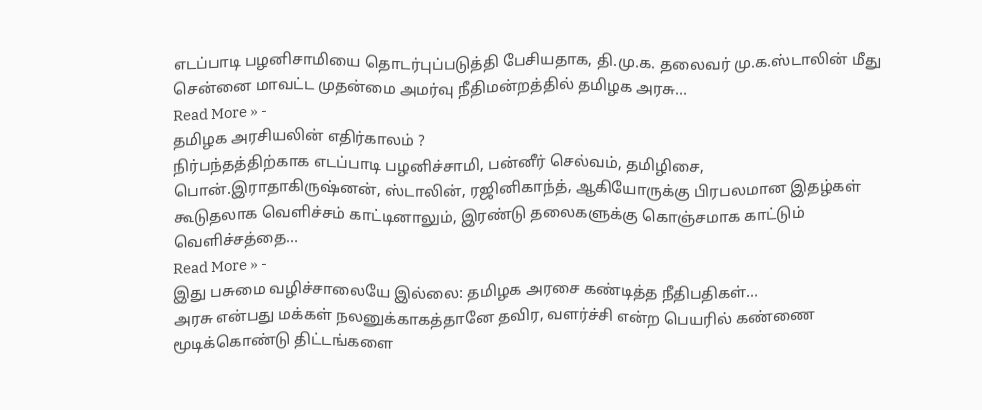எடப்பாடி பழனிசாமியை தொடர்புப்படுத்தி பேசியதாக, தி.மு.க. தலைவர் மு.க.ஸ்டாலின் மீது சென்னை மாவட்ட முதன்மை அமர்வு நீதிமன்றத்தில் தமிழக அரசு…
Read More » -
தமிழக அரசியலின் எதிர்காலம் ?
நிர்பந்தத்திற்காக எடப்பாடி பழனிச்சாமி, பன்னீர் செல்வம், தமிழிசை, பொன்.இராதாகிருஷ்னன், ஸ்டாலின், ரஜினிகாந்த், ஆகியோருக்கு பிரபலமான இதழ்கள் கூடுதலாக வெளிச்சம் காட்டினாலும், இரண்டு தலைகளுக்கு கொஞ்சமாக காட்டும் வெளிச்சத்தை…
Read More » -
இது பசுமை வழிச்சாலையே இல்லை: தமிழக அரசை கண்டித்த நீதிபதிகள்…
அரசு என்பது மக்கள் நலனுக்காகத்தானே தவிர, வளர்ச்சி என்ற பெயரில் கண்ணை மூடிக்கொண்டு திட்டங்களை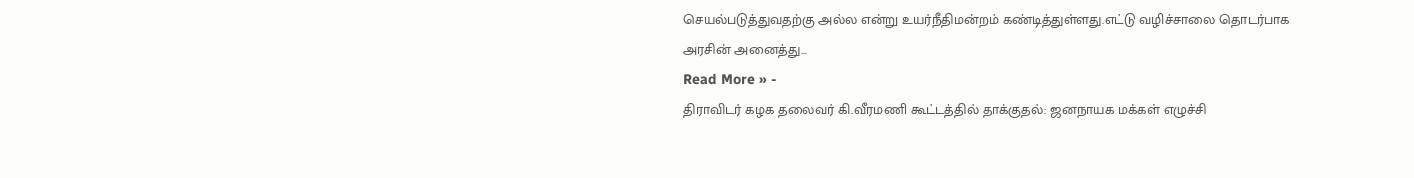செயல்படுத்துவதற்கு அல்ல என்று உயர்நீதிமன்றம் கண்டித்துள்ளது.எட்டு வழிச்சாலை தொடர்பாக அரசின் அனைத்து…
Read More » -
திராவிடர் கழக தலைவர் கி.வீரமணி கூட்டத்தில் தாக்குதல்: ஜனநாயக மக்கள் எழுச்சி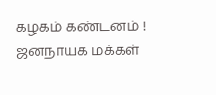கழகம் கண்டனம் !
ஜனநாயக மக்கள்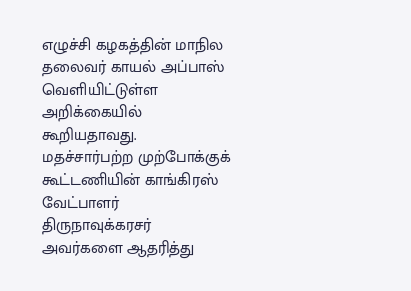எழுச்சி கழகத்தின் மாநில தலைவர் காயல் அப்பாஸ் வெளியிட்டுள்ள அறிக்கையில் கூறியதாவது. மதச்சார்பற்ற முற்போக்குக் கூட்டணியின் காங்கிரஸ் வேட்பாளர் திருநாவுக்கரசர் அவர்களை ஆதரித்து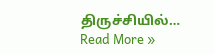திருச்சியில்…
Read More »